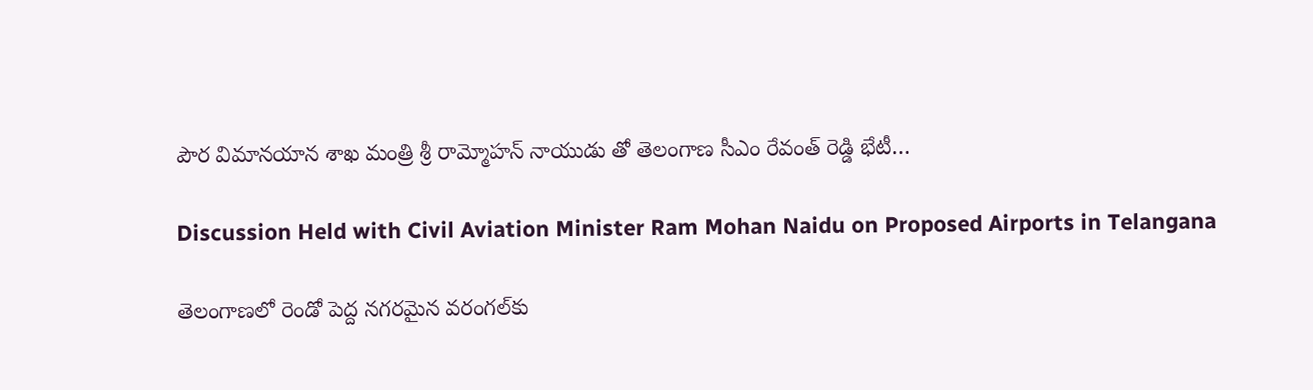పౌర విమానయాన శాఖ మంత్రి శ్రీ రామ్మోహన్ నాయుడు తో తెలంగాణ సీఎం రేవంత్ రెడ్డి భేటీ…

Discussion Held with Civil Aviation Minister Ram Mohan Naidu on Proposed Airports in Telangana

తెలంగాణ‌లో రెండో పెద్ద న‌గ‌ర‌మైన వ‌రంగ‌ల్‌కు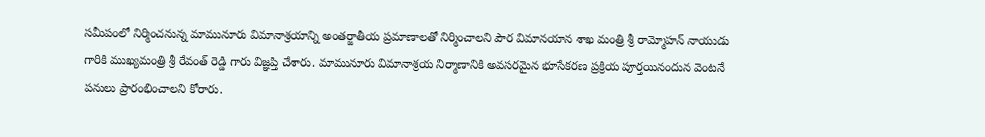స‌మీపంలో నిర్మించ‌నున్న మామునూరు విమానాశ్రయాన్ని అంత‌ర్జాతీయ ప్ర‌మాణాల‌తో నిర్మించాల‌ని పౌర విమాన‌యాన శాఖ మంత్రి శ్రీ రామ్మోహన్ నాయుడు గారికి ముఖ్య‌మంత్రి శ్రీ రేవంత్ రెడ్డి గారు విజ్ఞ‌ప్తి చేశారు. మామునూరు విమానాశ్రయ నిర్మాణానికి అవసరమైన భూసేకరణ ప్రక్రియ పూర్తయినందున వెంటనే పనులు ప్రారంభించాలని కోరారు.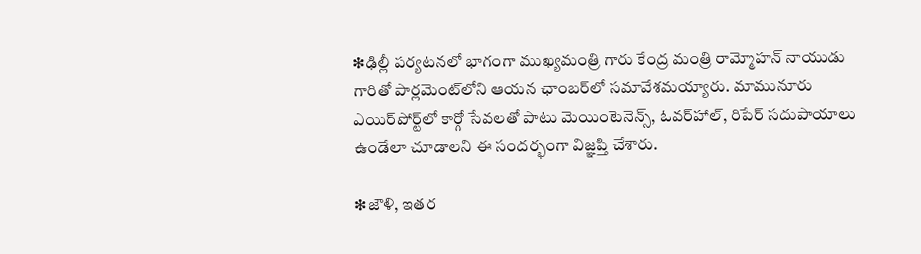❇ఢిల్లీ పర్యటనలో భాగంగా ముఖ్యమంత్రి గారు కేంద్ర మంత్రి రామ్మోహ‌న్ నాయుడు గారితో పార్ల‌మెంట్‌లోని ఆయ‌న ఛాంబ‌ర్‌లో సమావేశమయ్యారు. మామునూరు ఎయిర్‌పోర్ట్‌లో కార్గో సేవ‌ల‌తో పాటు మెయింటెనెన్స్‌, ఓవ‌ర్‌హాల్, రిపేర్ స‌దుపాయాలు ఉండేలా చూడాల‌ని ఈ సందర్భంగా విజ్ఞ‌ప్తి చేశారు.

❇జౌళి, ఇత‌ర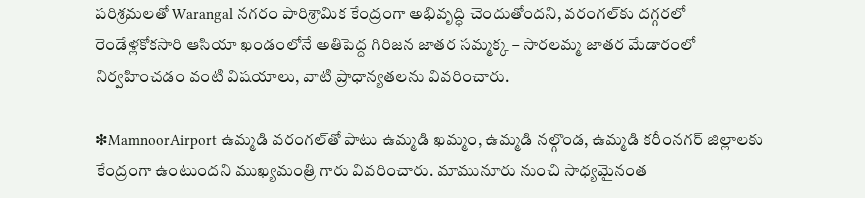ప‌రిశ్ర‌మ‌ల‌తో Warangal న‌గ‌రం పారిశ్రామిక కేంద్రంగా అభివృద్ధి చెందుతోంద‌ని, వ‌రంగ‌ల్‌కు ద‌గ్గ‌ర‌లో రెండేళ్ల‌కోక‌సారి ఆసియా ఖండంలోనే అతిపెద్ద గిరిజ‌న జాత‌ర‌ స‌మ్మ‌క్క‌ – సార‌ల‌మ్మ జాత‌ర మేడారంలో నిర్వహించడం వంటి విషయాలు, వాటి ప్రాధాన్యతలను వివరించారు.

❇MamnoorAirport ఉమ్మ‌డి వ‌రంగ‌ల్‌తో పాటు ఉమ్మ‌డి ఖ‌మ్మం, ఉమ్మ‌డి న‌ల్గొండ, ఉమ్మ‌డి క‌రీంన‌గ‌ర్ జిల్లాల‌కు కేంద్రంగా ఉంటుంద‌ని ముఖ్యమంత్రి గారు వివ‌రించారు. మామునూరు నుంచి సాధ్య‌మైనంత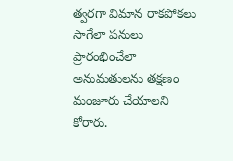త్వ‌ర‌గా విమాన రాక‌పోక‌లు సాగేలా ప‌నులు ప్రారంభించేలా అనుమతులను తక్షణం మంజూరు చేయాల‌ని కోరారు.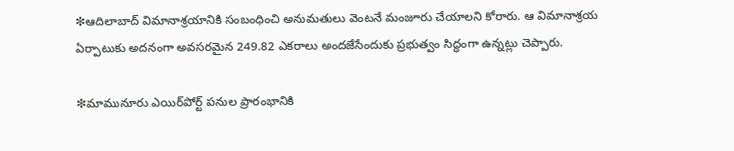❇ఆదిలాబాద్ విమానాశ్ర‌యానికి సంబంధించి అనుమ‌తులు వెంట‌నే మంజూరు చేయాల‌ని కోరారు. ఆ విమానాశ్ర‌య ఏర్పాటుకు అద‌నంగా అవ‌స‌ర‌మైన 249.82 ఎక‌రాలు అంద‌జేసేందుకు ప్రభుత్వం సిద్ధంగా ఉన్న‌ట్లు చెప్పారు.

❇మామునూరు ఎయిర్‌పోర్ట్ ప‌నుల ప్రారంభానికి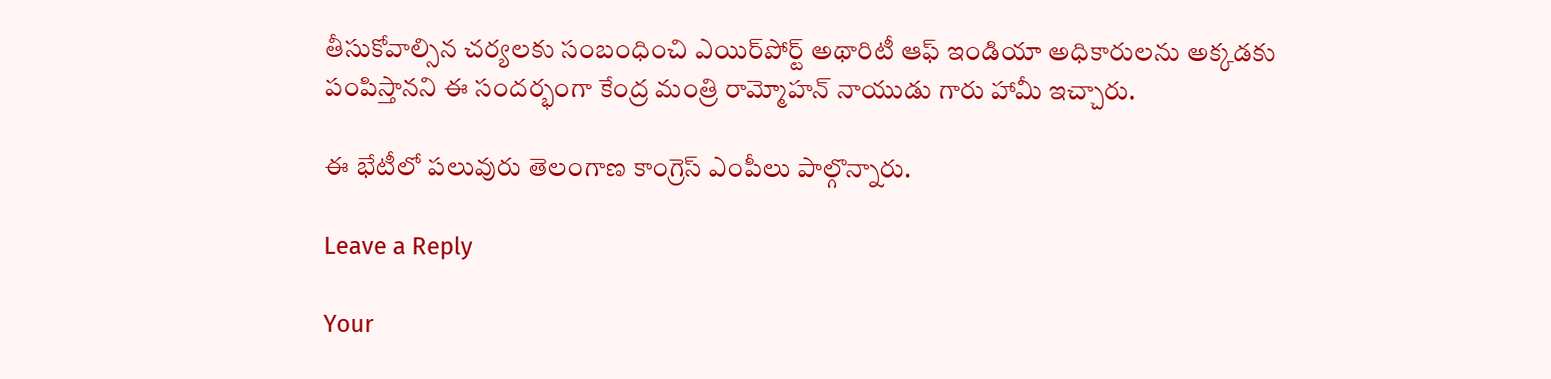తీసుకోవాల్సిన చ‌ర్య‌ల‌కు సంబంధించి ఎయిర్‌పోర్ట్ అథారిటీ ఆఫ్ ఇండియా అధికారుల‌ను అక్క‌డ‌కు పంపిస్తాన‌ని ఈ సందర్భంగా కేంద్ర మంత్రి రామ్మోహ‌న్ నాయుడు గారు హామీ ఇచ్చారు.

ఈ భేటీలో పలువురు తెలంగాణ కాంగ్రెస్ ఎంపీలు పాల్గొన్నారు.

Leave a Reply

Your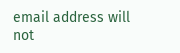email address will not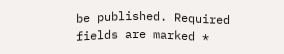be published. Required fields are marked *